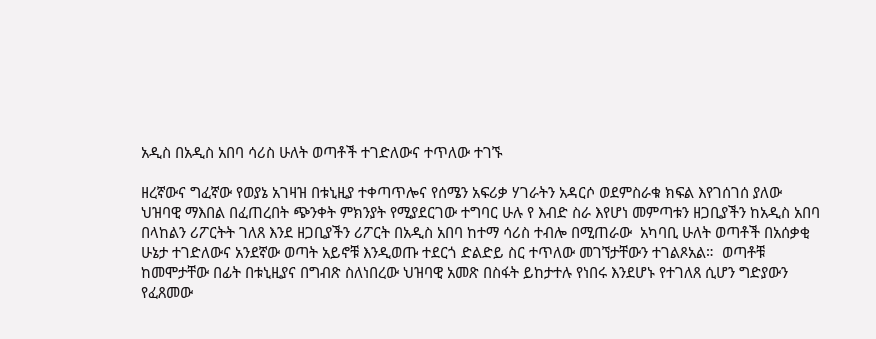አዲስ በአዲስ አበባ ሳሪስ ሁለት ወጣቶች ተገድለውና ተጥለው ተገኙ

ዘረኛውና ግፈኛው የወያኔ አገዛዝ በቱኒዚያ ተቀጣጥሎና የሰሜን አፍሪቃ ሃገራትን አዳርሶ ወደምስራቁ ክፍል እየገሰገሰ ያለው ህዝባዊ ማእበል በፈጠረበት ጭንቀት ምክንያት የሚያደርገው ተግባር ሁሉ የ እብድ ስራ እየሆነ መምጣቱን ዘጋቢያችን ከአዲስ አበባ በላከልን ሪፖርትት ገለጸ እንደ ዘጋቢያችን ሪፖርት በአዲስ አበባ ከተማ ሳሪስ ተብሎ በሚጠራው  አካባቢ ሁለት ወጣቶች በአሰቃቂ ሁኔታ ተገድለውና አንደኛው ወጣት አይኖቹ እንዲወጡ ተደርጎ ድልድይ ስር ተጥለው መገኘታቸውን ተገልጾአል።  ወጣቶቹ ከመሞታቸው በፊት በቱኒዚያና በግብጽ ስለነበረው ህዝባዊ አመጽ በስፋት ይከታተሉ የነበሩ እንደሆኑ የተገለጸ ሲሆን ግድያውን የፈጸመው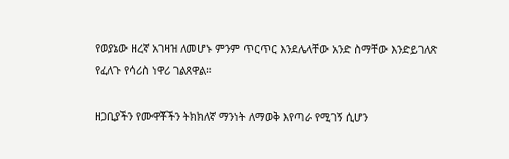የወያኔው ዘረኛ አገዛዝ ለመሆኑ ምንም ጥርጥር እንደሌላቸው አንድ ስማቸው እንድይገለጽ የፈለጉ የሳሪስ ነዋሪ ገልጸዋል።

ዘጋቢያችን የሙዋቾችን ትክክለኛ ማንነት ለማወቅ እየጣራ የሚገኝ ሲሆን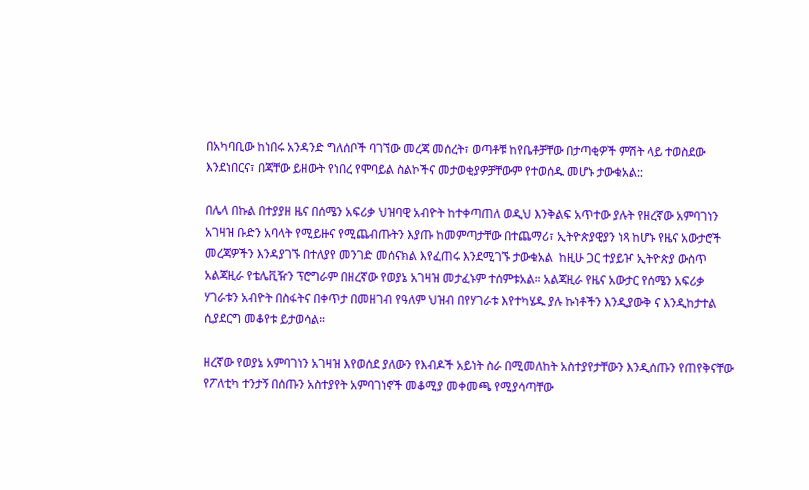በአካባቢው ከነበሩ አንዳንድ ግለሰቦች ባገኘው መረጃ መሰረት፣ ወጣቶቹ ከየቤቶቻቸው በታጣቂዎች ምሽት ላይ ተወስደው እንደነበርና፣ በጃቸው ይዘውት የነበረ የሞባይል ስልኮችና መታወቂያዎቻቸውም የተወሰዱ መሆኑ ታውቁአል::

በሌላ በኩል በተያያዘ ዜና በሰሜን አፍሪቃ ህዝባዊ አብዮት ከተቀጣጠለ ወዲህ እንቅልፍ አጥተው ያሉት የዘረኛው አምባገነን አገዛዝ ቡድን አባላት የሚይዙና የሚጨብጡትን እያጡ ከመምጣታቸው በተጨማሪ፣ ኢትዮጵያዊያን ነጻ ከሆኑ የዜና አውታሮች መረጃዎችን እንዳያገኙ በተለያየ መንገድ መሰናክል እየፈጠሩ እንደሚገኙ ታውቁአል  ከዚሁ ጋር ተያይዦ ኢትዮጵያ ውስጥ አልጃዚራ የቴሌቪዥን ፕሮግራም በዘረኛው የወያኔ አገዛዝ መታፈኑም ተሰምቱአል። አልጃዚራ የዜና አውታር የሰሜን አፍሪቃ ሃገራቱን አብዮት በስፋትና በቀጥታ በመዘገብ የዓለም ህዝብ በየሃገራቱ እየተካሄዱ ያሉ ኩነቶችን እንዲያውቅ ና እንዲከታተል ሲያደርግ መቆየቱ ይታወሳል።

ዘረኛው የወያኔ አምባገነን አገዛዝ እየወሰደ ያለውን የእብዶች አይነት ስራ በሚመለከት አስተያየታቸውን እንዲሰጡን የጠየቅናቸው የፖለቲካ ተንታኝ በሰጡን አስተያየት አምባገነኖች መቆሚያ መቀመጫ የሚያሳጣቸው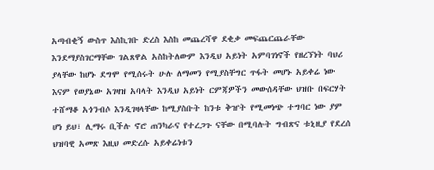አጣብቂኝ ውስጥ እስኪገቡ ድረስ እስከ መጨረሻዋ ደቂቃ መፍጨርጨራቸው እንደማያስገርማቸው ገልጸዋል አስከትለውም እንዲህ አይነት አምባገነኖች የዘረኘነት ባህሪ ያላቸው ከሆኑ ደግሞ የሚሰሩት ሁሉ ለማመን የሚያስቸግር ጥፋት መሆኑ አይቀሬ ነው እናም የወያኔው አገዛዝ አባላት እንዲህ አይነት ርምጃዎችን መውሰዳቸው ህዝቡ በፍርሃት ተሸማቆ አጎንብሶ እንዲገዛላቸው ከሚያስቡት ከንቱ ቅዠት የሚመነጭ ተግባር ነው ያም ሆነ ይህ፣ ሊማሩ ቢችሉ ኖሮ ጠንካራና የተረጋጉ ናቸው በሚባሉት ግብጽና ቱኒዚያ የደረሰ ህዝባዊ አመጽ እዚህ መድረሱ አይቀሬነቱን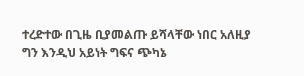ተረድተው በጊዜ ቢያመልጡ ይሻላቸው ነበር አለዚያ ግን እንዲህ አይነት ግፍና ጭካኔ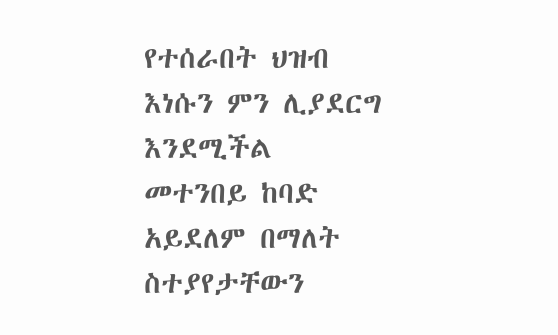የተሰራበት ህዝብ እነሱን ምን ሊያደርግ እንደሚችል መተንበይ ከባድ አይደለም በማለት ስተያየታቸውን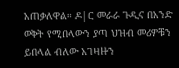አጠቃለዋል። ዶ|ር መራራ ጉዲና በአንድ ወቅት የሚበላውን ያጣ ህዝብ መሪዎቹን ይበላል ብለው አገዛዙን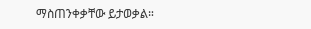ማስጠንቀቃቸው ይታወቃል።